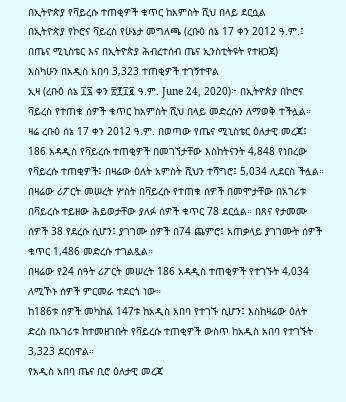በኢትዮጵያ የቫይረሱ ተጠቂዎች ቁጥር ከአምስት ሺህ በላይ ደርሷል
በኢትዮጵያ የኮሮና ቫይረስ የሁኔታ መግለጫ (ረቡዕ ሰኔ 17 ቀን 2012 ዓ.ም.፤ በጤና ሚኒስቴር እና በኢትዮጵያ ሕብረተሰብ ጤና ኢንስቲትዩት የተዘጋጀ)
እስካሁን በአዲስ አበባ 3,323 ተጠቂዎች ተገኝተዋል
ኢዛ (ረቡዕ ሰኔ ፲፯ ቀን ፳፻፲፪ ዓ.ም. June 24, 2020)፦ በኢትዮጵያ በኮሮና ቫይረስ የተጠቁ ሰዎች ቁጥር ከአምስት ሺህ በላይ መድረሱን ለማወቅ ተችሏል።
ዛሬ ረቡዕ ሰኔ 17 ቀን 2012 ዓ.ም. በወጣው የጤና ሚኒስቴር ዕለታዊ መረጃ፤ 186 አዳዲስ የቫይረሱ ተጠቂዎች በመገኘታቸው እስከትናንት 4,848 የነበረው የቫይረሱ ተጠቂዎች፤ በዛሬው ዕለት አምስት ሺህን ተሻግሮ፤ 5,034 ሊደርስ ችሏል።
በዛሬው ሪፖርት መሠረት ሦስት በቫይረሱ የተጠቁ ሰዎች በመሞታቸው በአገሪቱ በቫይረሱ ተይዘው ሕይወታቸው ያለፉ ሰዎች ቁጥር 78 ደርሷል። በጸና የታመሙ ሰዎች 38 የደረሱ ሲሆን፤ ያገገሙ ሰዎች በ74 ጨምሮ፤ አጠቃላይ ያገገሙት ሰዎች ቁጥር 1,486 መድረሱ ተገልጿል።
በዛሬው የ24 ሰዓት ሪፖርት መሠረት 186 አዳዲስ ተጠቂዎች የተገኙት 4,034 ለሚኾኑ ሰዎች ምርመራ ተደርጎ ነው።
ከ186ቱ ሰዎች መካከል 147ቱ ከአዲስ አበባ የተገኙ ሲሆን፤ እስከዛሬው ዕለት ድረስ በአገሪቱ ከተመዘገቡት የቫይረሱ ተጠቂዎች ውስጥ ከአዲስ አበባ የተገኙት 3,323 ደርሰዋል።
የአዲስ አበባ ጤና ቢሮ ዕለታዊ መረጃ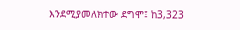እንደሚያመለክተው ደግሞ፤ ከ3,323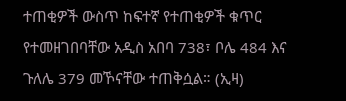ተጠቂዎች ውስጥ ከፍተኛ የተጠቂዎች ቁጥር የተመዘገበባቸው አዲስ አበባ 738፣ ቦሌ 484 እና ጉለሌ 379 መኾናቸው ተጠቅሷል። (ኢዛ)